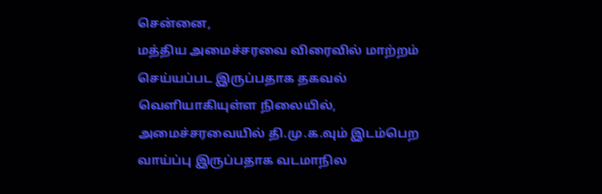சென்னை,
மத்திய அமைச்சரவை விரைவில் மாற்றம் செய்யப்பட இருப்பதாக தகவல் வெளியாகியுள்ள நிலையில், அமைச்சரவையில் தி.மு.க.வும் இடம்பெற வாய்ப்பு இருப்பதாக வடமாநில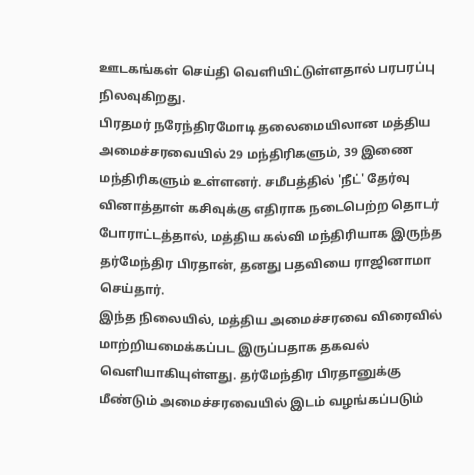ஊடகங்கள் செய்தி வெளியிட்டுள்ளதால் பரபரப்பு நிலவுகிறது.
பிரதமர் நரேந்திரமோடி தலைமையிலான மத்திய அமைச்சரவையில் 29 மந்திரிகளும், 39 இணை மந்திரிகளும் உள்ளனர். சமீபத்தில் 'நீட்' தேர்வு வினாத்தாள் கசிவுக்கு எதிராக நடைபெற்ற தொடர் போராட்டத்தால், மத்திய கல்வி மந்திரியாக இருந்த தர்மேந்திர பிரதான், தனது பதவியை ராஜினாமா செய்தார்.
இந்த நிலையில், மத்திய அமைச்சரவை விரைவில் மாற்றியமைக்கப்பட இருப்பதாக தகவல் வெளியாகியுள்ளது. தர்மேந்திர பிரதானுக்கு மீண்டும் அமைச்சரவையில் இடம் வழங்கப்படும்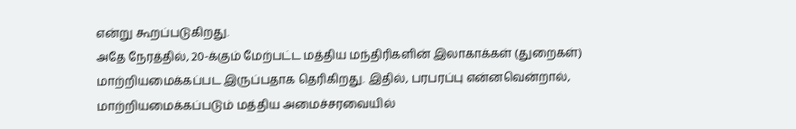என்று கூறப்படுகிறது.
அதே நேரத்தில், 20-க்கும் மேற்பட்ட மத்திய மந்திரிகளின் இலாகாக்கள் (துறைகள்) மாற்றியமைக்கப்பட இருப்பதாக தெரிகிறது. இதில், பரபரப்பு என்னவென்றால், மாற்றியமைக்கப்படும் மத்திய அமைச்சரவையில்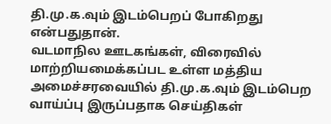தி.மு.க.வும் இடம்பெறப் போகிறது என்பதுதான்.
வடமாநில ஊடகங்கள், விரைவில் மாற்றியமைக்கப்பட உள்ள மத்திய அமைச்சரவையில் தி.மு.க.வும் இடம்பெற வாய்ப்பு இருப்பதாக செய்திகள்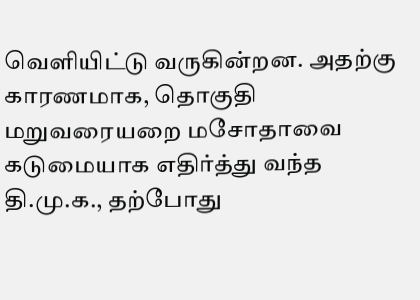வெளியிட்டு வருகின்றன. அதற்கு காரணமாக, தொகுதி மறுவரையறை மசோதாவை கடுமையாக எதிர்த்து வந்த தி.மு.க., தற்போது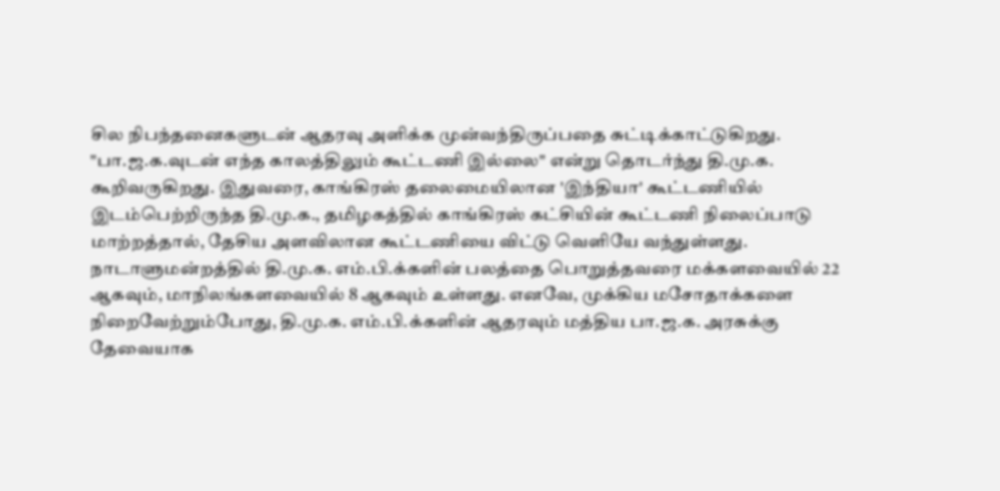சில நிபந்தனைகளுடன் ஆதரவு அளிக்க முன்வந்திருப்பதை சுட்டிக்காட்டுகிறது.
"பா.ஜ.க.வுடன் எந்த காலத்திலும் கூட்டணி இல்லை" என்று தொடர்ந்து தி.மு.க. கூறிவருகிறது. இதுவரை, காங்கிரஸ் தலைமையிலான 'இந்தியா' கூட்டணியில் இடம்பெற்றிருந்த தி.மு.க., தமிழகத்தில் காங்கிரஸ் கட்சியின் கூட்டணி நிலைப்பாடு மாற்றத்தால், தேசிய அளவிலான கூட்டணியை விட்டு வெளியே வந்துள்ளது.
நாடாளுமன்றத்தில் தி.மு.க. எம்.பி.க்களின் பலத்தை பொறுத்தவரை மக்களவையில் 22 ஆகவும், மாநிலங்களவையில் 8 ஆகவும் உள்ளது. எனவே, முக்கிய மசோதாக்களை நிறைவேற்றும்போது, தி.மு.க. எம்.பி.க்களின் ஆதரவும் மத்திய பா.ஜ.க. அரசுக்கு தேவையாக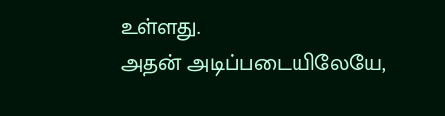உள்ளது.
அதன் அடிப்படையிலேயே,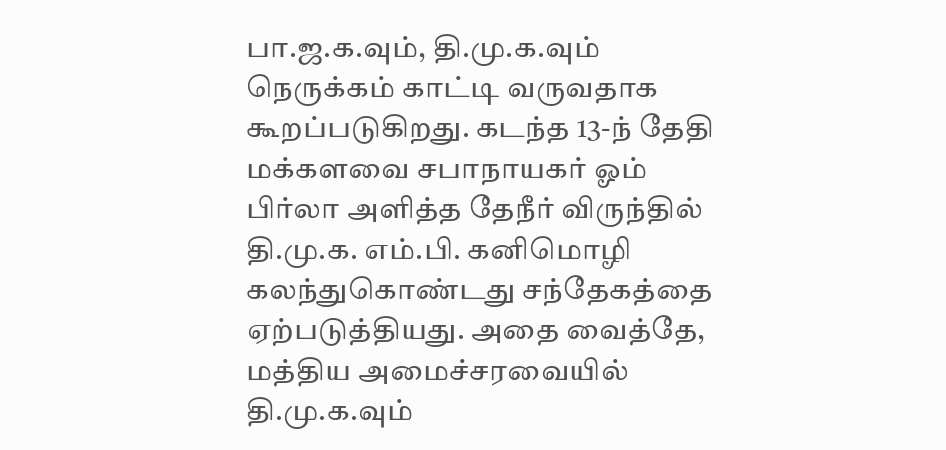பா.ஜ.க.வும், தி.மு.க.வும் நெருக்கம் காட்டி வருவதாக கூறப்படுகிறது. கடந்த 13-ந் தேதி மக்களவை சபாநாயகர் ஓம் பிர்லா அளித்த தேநீர் விருந்தில் தி.மு.க. எம்.பி. கனிமொழி கலந்துகொண்டது சந்தேகத்தை ஏற்படுத்தியது. அதை வைத்தே, மத்திய அமைச்சரவையில் தி.மு.க.வும்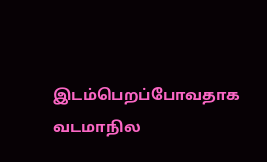இடம்பெறப்போவதாக வடமாநில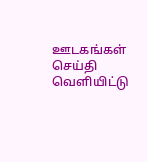ஊடகங்கள் செய்தி வெளியிட்டு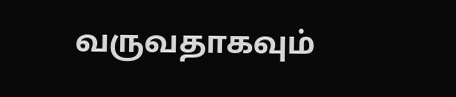வருவதாகவும்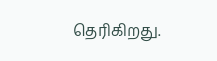தெரிகிறது.